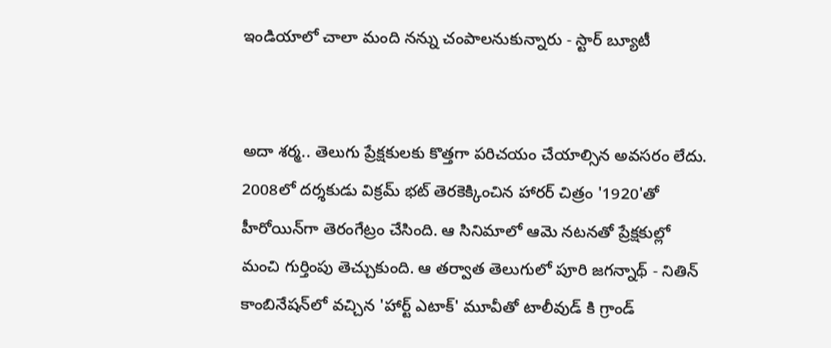ఇండియాలో చాలా మంది నన్ను చంపాలనుకున్నారు - స్టార్ బ్యూటీ


అదా శర్మ.. తెలుగు ప్రేక్షకులకు కొత్తగా పరిచయం చేయాల్సిన అవసరం లేదు. 2008లో దర్శకుడు విక్రమ్ భట్ తెరకెక్కించిన హారర్ చిత్రం '1920'తో హీరోయిన్‌గా తెరంగేట్రం చేసింది. ఆ సినిమాలో ఆమె నటనతో ప్రేక్షకుల్లో మంచి గుర్తింపు తెచ్చుకుంది. ఆ తర్వాత తెలుగులో పూరి జగన్నాథ్ - నితిన్ కాంబినేషన్‌లో వచ్చిన 'హార్ట్ ఎటాక్' మూవీతో టాలీవుడ్ కి గ్రాండ్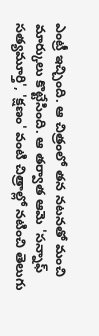ఎంట్రీ ఇచ్చింది. ఆ చిత్రంలో తన నటనతో మంచి మార్కులు కొట్టేసింది. ఆ తర్వాత ఆమె 'సన్నాఫ్ సత్యమూర్తి', 'క్షణం' వంటి చిత్రాల్లో నటించి తెలుగు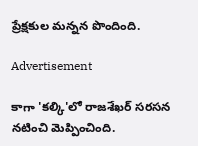ప్రేక్షకుల మన్నన పొందింది.

Advertisement

కాగా 'కల్కి'లో రాజశేఖర్ సరసన నటించి మెప్పించింది.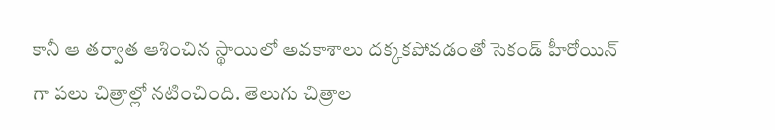కానీ ఆ తర్వాత ఆశించిన స్థాయిలో అవకాశాలు దక్కకపోవడంతో సెకండ్ హీరోయిన్ గా పలు చిత్రాల్లో నటించింది. తెలుగు చిత్రాల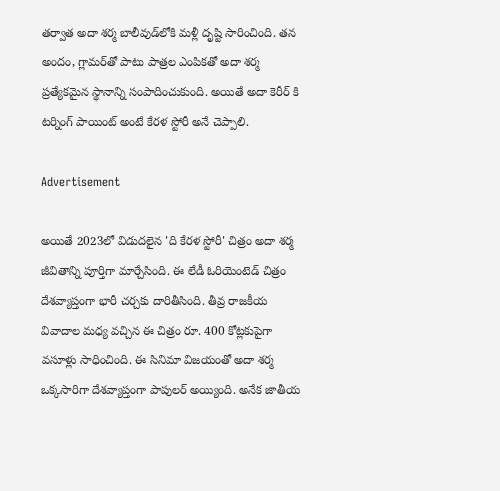తర్వాత అదా శర్మ బాలీవుడ్‌లోకి మళ్లీ దృష్టి సారించింది. తన అందం, గ్లామర్‌తో పాటు పాత్రల ఎంపికతో అదా శర్మ ప్రత్యేకమైన స్థానాన్ని సంపాదించుకుంది. అయితే అదా కెరీర్ కి టర్నింగ్ పాయింట్ అంటే కేరళ స్టోరీ అనే చెప్పాలి.

Advertisement

అయితే 2023లో విడుదలైన 'ది కేరళ స్టోరీ' చిత్రం అదా శర్మ జీవితాన్ని పూర్తిగా మార్చేసింది. ఈ లేడీ ఓరియెంటెడ్ చిత్రం దేశవ్యాప్తంగా భారీ చర్చకు దారితీసింది. తీవ్ర రాజకీయ వివాదాల మధ్య వచ్చిన ఈ చిత్రం రూ. 400 కోట్లకుపైగా వసూళ్లు సాధించింది. ఈ సినిమా విజయంతో అదా శర్మ ఒక్కసారిగా దేశవ్యాప్తంగా పాపులర్ అయ్యింది. అనేక జాతీయ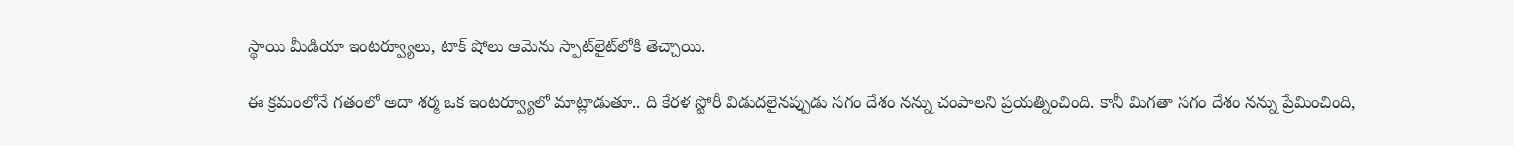స్థాయి మీడియా ఇంటర్వ్యూలు, టాక్ షోలు ఆమెను స్పాట్‌లైట్‌లోకి తెచ్చాయి.

ఈ క్రమంలోనే గతంలో అదా శర్మ ఒక ఇంటర్వ్యూలో మాట్లాడుతూ.. ది కేరళ స్టోరీ విడుదలైనప్పుడు సగం దేశం నన్ను చంపాలని ప్రయత్నించింది. కానీ మిగతా సగం దేశం నన్ను ప్రేమించింది,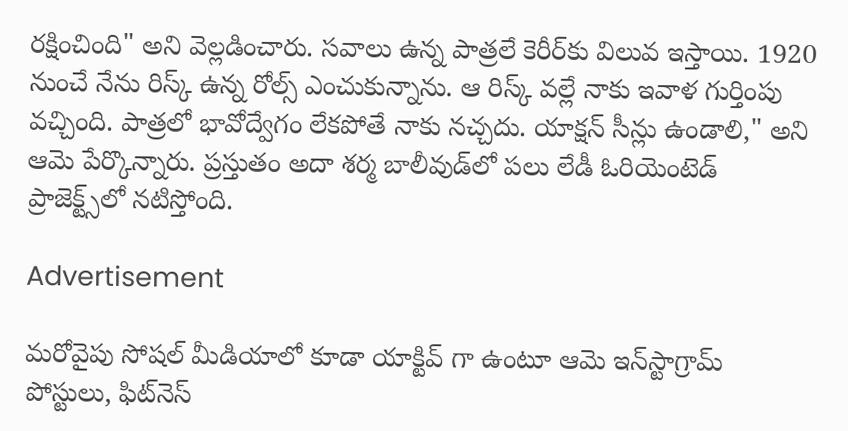రక్షించింది" అని వెల్లడించారు. సవాలు ఉన్న పాత్రలే కెరీర్‌కు విలువ ఇస్తాయి. 1920 నుంచే నేను రిస్క్ ఉన్న రోల్స్ ఎంచుకున్నాను. ఆ రిస్క్ వల్లే నాకు ఇవాళ గుర్తింపు వచ్చింది. పాత్రలో భావోద్వేగం లేకపోతే నాకు నచ్చదు. యాక్షన్ సీన్లు ఉండాలి," అని ఆమె పేర్కొన్నారు. ప్రస్తుతం అదా శర్మ బాలీవుడ్‌లో పలు లేడీ ఓరియెంటెడ్ ప్రాజెక్ట్స్‌లో నటిస్తోంది.

Advertisement

మరోవైపు సోషల్ మీడియాలో కూడా యాక్టివ్ గా ఉంటూ ఆమె ఇన్‌స్టాగ్రామ్ పోస్టులు, ఫిట్‌నెస్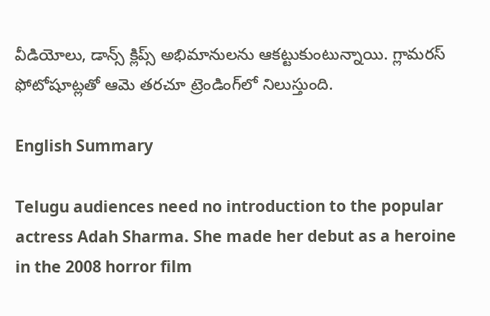వీడియోలు, డాన్స్ క్లిప్స్ అభిమానులను ఆకట్టుకుంటున్నాయి. గ్లామరస్ ఫోటోషూట్లతో ఆమె తరచూ ట్రెండింగ్‌లో నిలుస్తుంది.

English Summary

Telugu audiences need no introduction to the popular actress Adah Sharma. She made her debut as a heroine in the 2008 horror film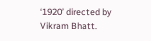‘1920’ directed by Vikram Bhatt.